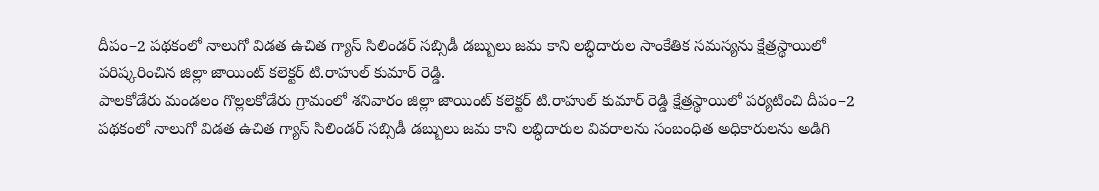దీపం–2 పథకంలో నాలుగో విడత ఉచిత గ్యాస్ సిలిండర్ సబ్సిడీ డబ్బులు జమ కాని లబ్ధిదారుల సాంకేతిక సమస్యను క్షేత్రస్థాయిలో పరిష్కరించిన జిల్లా జాయింట్ కలెక్టర్ టి.రాహుల్ కుమార్ రెడ్డి.
పాలకోడేరు మండలం గొల్లలకోడేరు గ్రామంలో శనివారం జిల్లా జాయింట్ కలెక్టర్ టి.రాహుల్ కుమార్ రెడ్డి క్షేత్రస్థాయిలో పర్యటించి దీపం–2 పథకంలో నాలుగో విడత ఉచిత గ్యాస్ సిలిండర్ సబ్సిడీ డబ్బులు జమ కాని లబ్ధిదారుల వివరాలను సంబంధిత అధికారులను అడిగి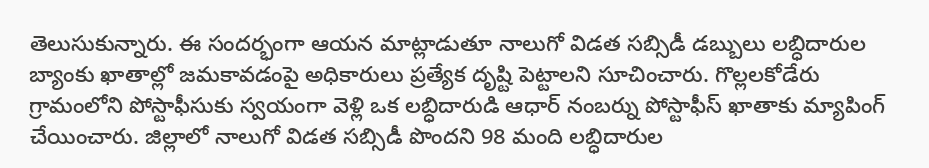తెలుసుకున్నారు. ఈ సందర్భంగా ఆయన మాట్లాడుతూ నాలుగో విడత సబ్సిడీ డబ్బులు లబ్ధిదారుల బ్యాంకు ఖాతాల్లో జమకావడంపై అధికారులు ప్రత్యేక దృష్టి పెట్టాలని సూచించారు. గొల్లలకోడేరు గ్రామంలోని పోస్టాఫీసుకు స్వయంగా వెళ్లి ఒక లబ్ధిదారుడి ఆధార్ నంబర్ను పోస్టాఫీస్ ఖాతాకు మ్యాపింగ్ చేయించారు. జిల్లాలో నాలుగో విడత సబ్సిడీ పొందని 98 మంది లబ్ధిదారుల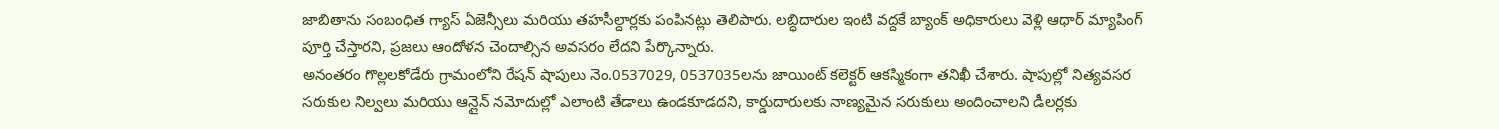జాబితాను సంబంధిత గ్యాస్ ఏజెన్సీలు మరియు తహసీల్దార్లకు పంపినట్లు తెలిపారు. లబ్ధిదారుల ఇంటి వద్దకే బ్యాంక్ అధికారులు వెళ్లి ఆధార్ మ్యాపింగ్ పూర్తి చేస్తారని, ప్రజలు ఆందోళన చెందాల్సిన అవసరం లేదని పేర్కొన్నారు.
అనంతరం గొల్లలకోడేరు గ్రామంలోని రేషన్ షాపులు నెం.0537029, 0537035లను జాయింట్ కలెక్టర్ ఆకస్మికంగా తనిఖీ చేశారు. షాపుల్లో నిత్యవసర సరుకుల నిల్వలు మరియు ఆన్లైన్ నమోదుల్లో ఎలాంటి తేడాలు ఉండకూడదని, కార్డుదారులకు నాణ్యమైన సరుకులు అందించాలని డీలర్లకు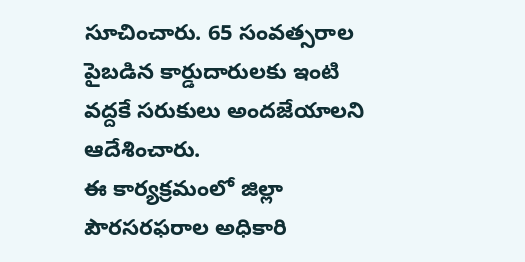సూచించారు. 65 సంవత్సరాల పైబడిన కార్డుదారులకు ఇంటి వద్దకే సరుకులు అందజేయాలని ఆదేశించారు.
ఈ కార్యక్రమంలో జిల్లా పౌరసరఫరాల అధికారి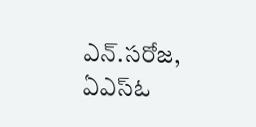ఎన్.సరోజ, ఏఎస్ఓ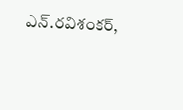ఎన్.రవిశంకర్,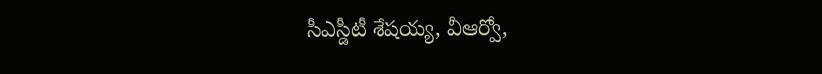సీఎస్డీటీ శేషయ్య, వీఆర్వో,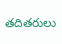తదితరులు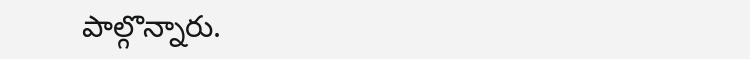పాల్గొన్నారు.